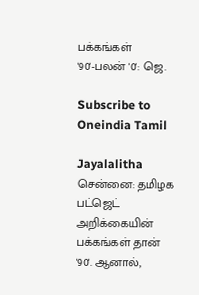பக்கங்கள் '90'-பலன் '0': ஜெ.

Subscribe to Oneindia Tamil

Jayalalitha
சென்னை: தமிழக பட்ஜெட் அறிக்கையின் பக்கங்கள் தான் '90'. ஆனால்,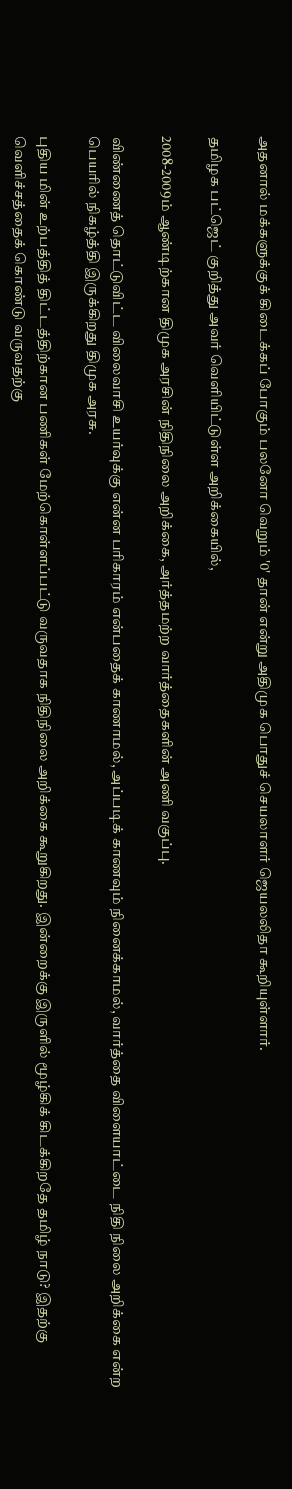அதனால் மக்களுக்குக் கிடைக்கப் போகும் பலனோ வெறும் '0' தான் என்று அதிமுக பொதுச் செயலாளர் ஜெயலலிதா கூறியுள்ளார்.

தமிழக பட்ஜெட் குறித்து அவர் வெளியிட்டுள்ள அறிக்கையில்,

2008-2009ம் ஆண்டிற்கான திமுக அரசின் நிதிநிலை அறிக்கை, அர்த்தமற்ற வார்த்தைகளின் அணி வகுப்பு.

விண்ணைத் தொட்டுவிட்ட விலைவாசி உயர்வுக்கு என்ன பரிகாரம் என்பதைக் காணாமல், அப்படிக் காணவும் நினைக்காமல், வார்த்தை விளையாட்டை நிதி நிலை அறிக்கை என்ற பெயரில் நிகழ்த்தி இருக்கிறது திமுக அரசு.

புதிய மின் உற்பத்தித் திட்டத்திற்கான பணிகள் மேற்கொள்ளப்பட்டு வருவதாக நிதிநிலை அறிக்கை கூறுகிறது. இன்றைக்கு இருளில் மூழ்கிக் கிடக்கிறதே தமிழ் நாடு? இதற்கு வெளிச்சத்தைக் கொண்டு வருவதற்கு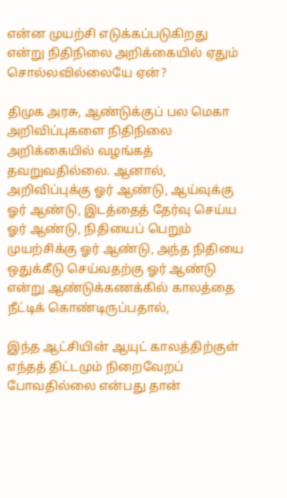என்ன முயற்சி எடுக்கப்படுகிறது என்று நிதிநிலை அறிக்கையில் ஏதும் சொல்லவில்லையே ஏன்?

திமுக அரசு, ஆண்டுக்குப் பல மெகா அறிவிப்புகளை நிதிநிலை அறிக்கையில் வழங்கத் தவறுவதில்லை. ஆனால், அறிவிப்புக்கு ஓர் ஆண்டு, ஆய்வுக்கு ஓர் ஆண்டு, இடத்தைத் தேர்வு செய்ய ஓர் ஆண்டு, நிதியைப் பெறும் முயற்சிக்கு ஓர் ஆண்டு, அந்த நிதியை ஒதுக்கீடு செய்வதற்கு ஓர் ஆண்டு என்று ஆண்டுக்கணக்கில் காலத்தை நீட்டிக் கொண்டிருப்பதால்,

இந்த ஆட்சியின் ஆயுட் காலத்திற்குள் எந்தத் திட்டமும் நிறைவேறப் போவதில்லை என்பது தான்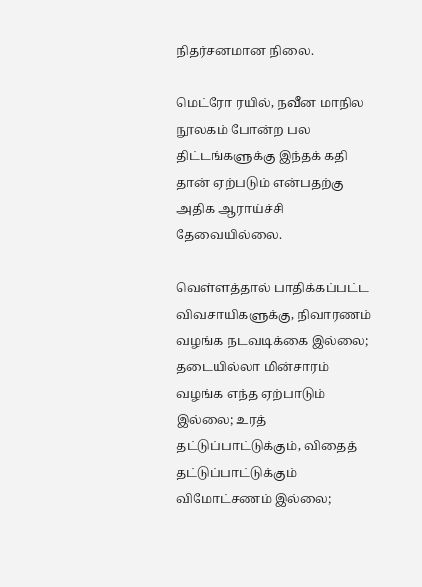நிதர்சனமான நிலை.

மெட்ரோ ரயில், நவீன மாநில நூலகம் போன்ற பல திட்டங்களுக்கு இந்தக் கதி தான் ஏற்படும் என்பதற்கு அதிக ஆராய்ச்சி தேவையில்லை.

வெள்ளத்தால் பாதிக்கப்பட்ட விவசாயிகளுக்கு, நிவாரணம் வழங்க நடவடிக்கை இல்லை; தடையில்லா மின்சாரம் வழங்க எந்த ஏற்பாடும் இல்லை; உரத் தட்டுப்பாட்டுக்கும், விதைத் தட்டுப்பாட்டுக்கும் விமோட்சணம் இல்லை;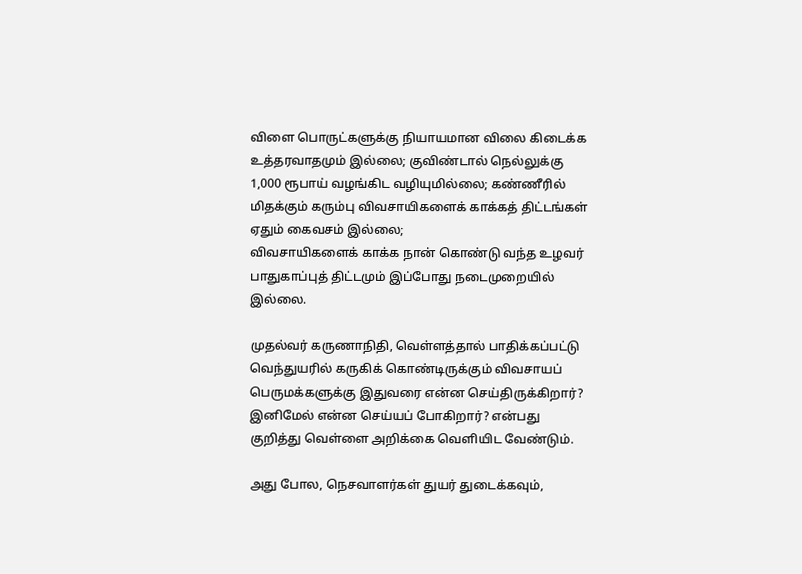விளை பொருட்களுக்கு நியாயமான விலை கிடைக்க உத்தரவாதமும் இல்லை; குவிண்டால் நெல்லுக்கு 1,000 ரூபாய் வழங்கிட வழியுமில்லை; கண்ணீரில் மிதக்கும் கரும்பு விவசாயிகளைக் காக்கத் திட்டங்கள் ஏதும் கைவசம் இல்லை;
விவசாயிகளைக் காக்க நான் கொண்டு வந்த உழவர் பாதுகாப்புத் திட்டமும் இப்போது நடைமுறையில் இல்லை.

முதல்வர் கருணாநிதி, வெள்ளத்தால் பாதிக்கப்பட்டு வெந்துயரில் கருகிக் கொண்டிருக்கும் விவசாயப் பெருமக்களுக்கு இதுவரை என்ன செய்திருக்கிறார்? இனிமேல் என்ன செய்யப் போகிறார்? என்பது குறித்து வெள்ளை அறிக்கை வெளியிட வேண்டும்.

அது போல, நெசவாளர்கள் துயர் துடைக்கவும்,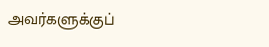அவர்களுக்குப்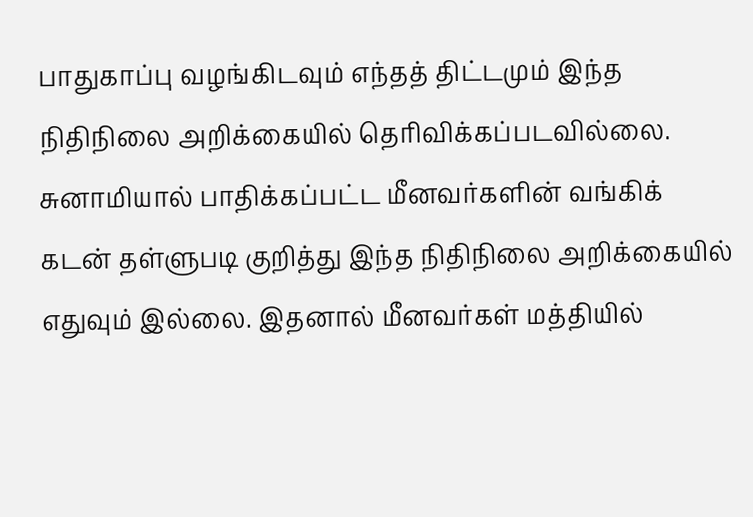பாதுகாப்பு வழங்கிடவும் எந்தத் திட்டமும் இந்த நிதிநிலை அறிக்கையில் தெரிவிக்கப்படவில்லை. சுனாமியால் பாதிக்கப்பட்ட மீனவர்களின் வங்கிக் கடன் தள்ளுபடி குறித்து இந்த நிதிநிலை அறிக்கையில் எதுவும் இல்லை. இதனால் மீனவர்கள் மத்தியில்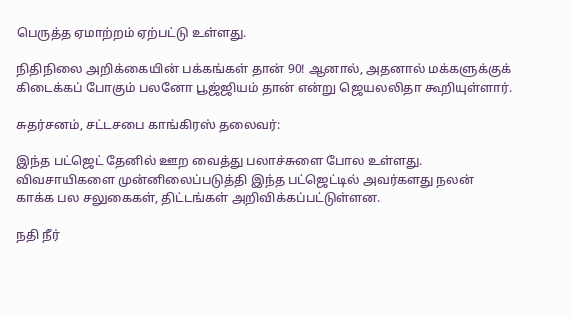பெருத்த ஏமாற்றம் ஏற்பட்டு உள்ளது.

நிதிநிலை அறிக்கையின் பக்கங்கள் தான் 90! ஆனால், அதனால் மக்களுக்குக் கிடைக்கப் போகும் பலனோ பூஜ்ஜியம் தான் என்று ஜெயலலிதா கூறியுள்ளார்.

சுதர்சனம், சட்டசபை காங்கிரஸ் தலைவர்:

இந்த பட்ஜெட் தேனில் ஊற வைத்து பலாச்சுளை போல உள்ளது. விவசாயிகளை முன்னிலைப்படுத்தி இந்த பட்ஜெட்டில் அவர்களது நலன் காக்க பல சலுகைகள், திட்டங்கள் அறிவிக்கப்பட்டுள்ளன.

நதி நீர்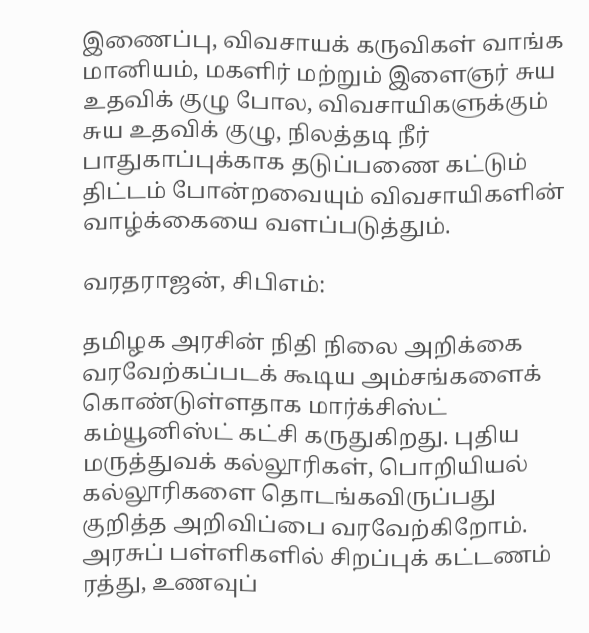இணைப்பு, விவசாயக் கருவிகள் வாங்க மானியம், மகளிர் மற்றும் இளைஞர் சுய உதவிக் குழு போல, விவசாயிகளுக்கும் சுய உதவிக் குழு, நிலத்தடி நீர் பாதுகாப்புக்காக தடுப்பணை கட்டும் திட்டம் போன்றவையும் விவசாயிகளின் வாழ்க்கையை வளப்படுத்தும்.

வரதராஜன், சிபிஎம்:

தமிழக அரசின் நிதி நிலை அறிக்கை வரவேற்கப்படக் கூடிய அம்சங்களைக் கொண்டுள்ளதாக மார்க்சிஸ்ட் கம்யூனிஸ்ட் கட்சி கருதுகிறது. புதிய மருத்துவக் கல்லூரிகள், பொறியியல் கல்லூரிகளை தொடங்கவிருப்பது குறித்த அறிவிப்பை வரவேற்கிறோம். அரசுப் பள்ளிகளில் சிறப்புக் கட்டணம் ரத்து, உணவுப்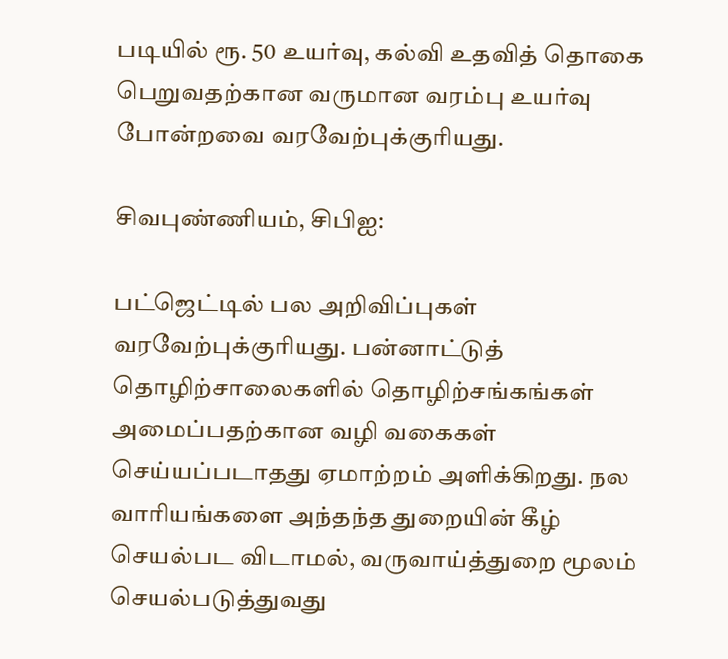படியில் ரூ. 50 உயர்வு, கல்வி உதவித் தொகை பெறுவதற்கான வருமான வரம்பு உயர்வு போன்றவை வரவேற்புக்குரியது.

சிவபுண்ணியம், சிபிஐ:

பட்ஜெட்டில் பல அறிவிப்புகள் வரவேற்புக்குரியது. பன்னாட்டுத் தொழிற்சாலைகளில் தொழிற்சங்கங்கள் அமைப்பதற்கான வழி வகைகள் செய்யப்படாதது ஏமாற்றம் அளிக்கிறது. நல வாரியங்களை அந்தந்த துறையின் கீழ் செயல்பட விடாமல், வருவாய்த்துறை மூலம் செயல்படுத்துவது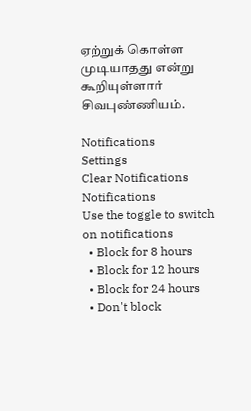ஏற்றுக் கொள்ள முடியாதது என்று கூறியுள்ளார் சிவபுண்ணியம்.

Notifications
Settings
Clear Notifications
Notifications
Use the toggle to switch on notifications
  • Block for 8 hours
  • Block for 12 hours
  • Block for 24 hours
  • Don't block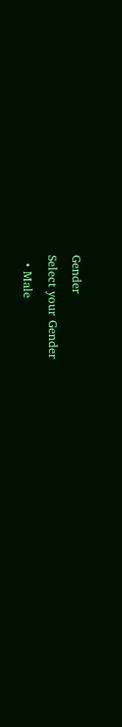Gender
Select your Gender
  • Male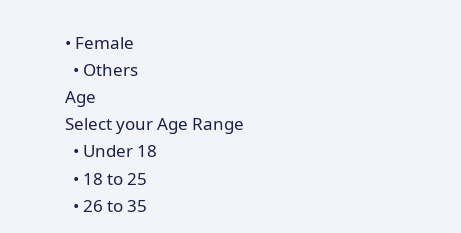• Female
  • Others
Age
Select your Age Range
  • Under 18
  • 18 to 25
  • 26 to 35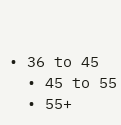• 36 to 45
  • 45 to 55
  • 55+